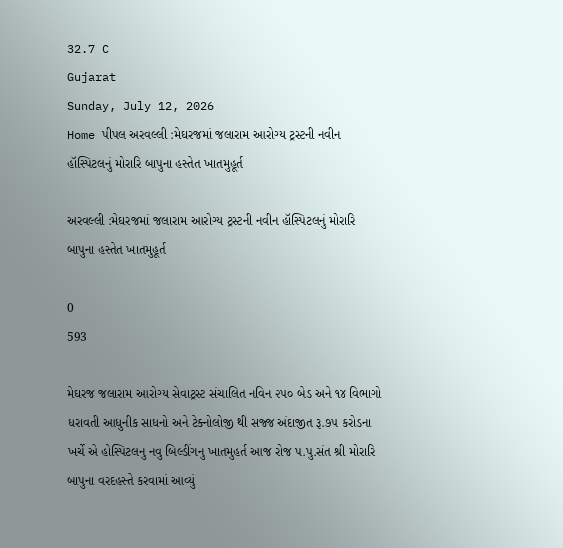32.7 C
Gujarat
Sunday, July 12, 2026
Home પીપલ અરવલ્લી :મેઘરજમાં જલારામ આરોગ્ય ટ્રસ્ટની નવીન હૉસ્પિટલનું મોરારિ બાપુના હસ્તેત ખાતમુહૂર્ત

અરવલ્લી :મેઘરજમાં જલારામ આરોગ્ય ટ્રસ્ટની નવીન હૉસ્પિટલનું મોરારિ બાપુના હસ્તેત ખાતમુહૂર્ત

0
593

મેઘરજ જલારામ આરોગ્ય સેવાટ્રસ્ટ સંચાલિત નવિન ૨૫૦ બેડ અને ૧૪ વિભાગો ધરાવતી આધુનીક સાધનો અને ટેક્નોલોજી થી સજ્જ અંદાજીત રૂ.૭૫ કરોડના ખર્ચે એ હોસ્પિટલનુ નવુ બિલ્ડીંગનુ ખાતમુહર્ત આજ રોજ પ.પુ.સંત શ્રી મોરારિ બાપુના વરદહસ્તે કરવામાં આવ્યું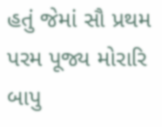હતું જેમાં સૌ પ્રથમ પરમ પૂજ્ય મોરારિ બાપુ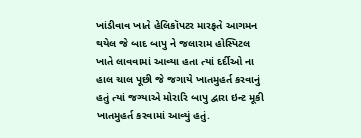ખાંડીવાવ ખાતે હેલિકૉપટર મારફતે આગમન થયેલ જે બાદ બાપુ ને જલારામ હોસ્પિટલ ખાતે લાવવામાં આવ્યા હતા ત્યાં દર્દીઓ ના હાલ ચાલ પૂછી જે જગાયે ખાતમુહર્ત કરવાનું હતું ત્યાં જગ્યાએ મોરારિ બાપુ દ્વારા ઇન્ટ મૂકી ખાતમુહર્ત કરવામાં આવ્યું હતું.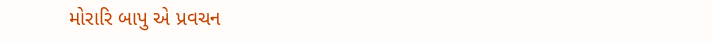મોરારિ બાપુ એ પ્રવચન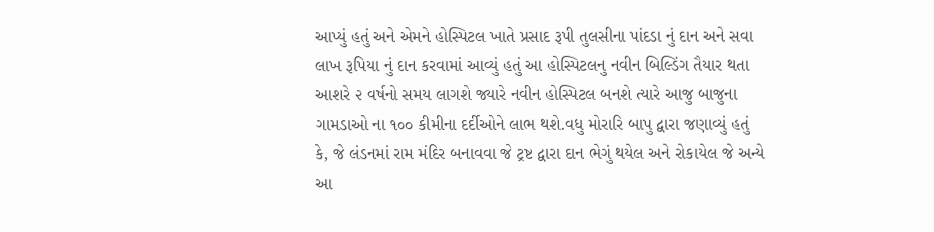આપ્યું હતું અને એમને હોસ્પિટલ ખાતે પ્રસાદ રૂપી તુલસીના પાંદડા નું દાન અને સવા લાખ રૂપિયા નું દાન કરવામાં આવ્યું હતું આ હોસ્પિટલનુ નવીન બિલ્ડિંગ તૈયાર થતા આશરે ૨ વર્ષનો સમય લાગશે જ્યારે નવીન હોસ્પિટલ બનશે ત્યારે આજુ બાજુના ગામડાઓ ના ૧૦૦ કીમીના દર્દીઓને લાભ થશે.વધુ મોરારિ બાપુ દ્વારા જણાવ્યું હતું કે, જે લંડનમાં રામ મંદિર બનાવવા જે ટ્રષ્ટ દ્વારા દાન ભેગું થયેલ અને રોકાયેલ જે અન્યે આ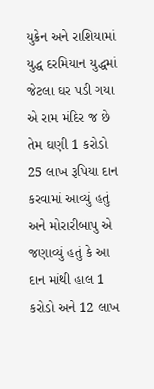યુક્રેન અને રાશિયામાં યુદ્ધ દરમિયાન યુદ્ધમાં જેટલા ઘર પડી ગયા એ રામ મંદિર જ છે તેમ ઘણી 1 કરોડો 25 લાખ રૂપિયા દાન કરવામાં આવ્યું હતું અને મોરારીબાપુ એ જણાવ્યું હતું કે આ દાન માંથી હાલ 1 કરોડો અને 12 લાખ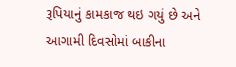રૂપિયાનું કામકાજ થઇ ગયું છે અને આગામી દિવસોમાં બાકીના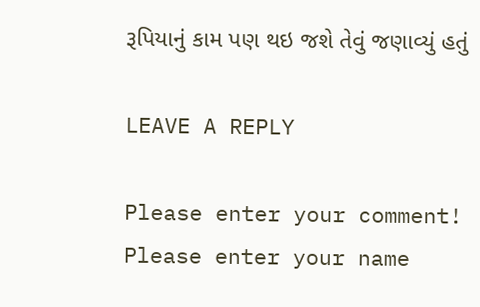રૂપિયાનું કામ પણ થઇ જશે તેવું જણાવ્યું હતું

LEAVE A REPLY

Please enter your comment!
Please enter your name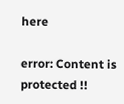here

error: Content is protected !!